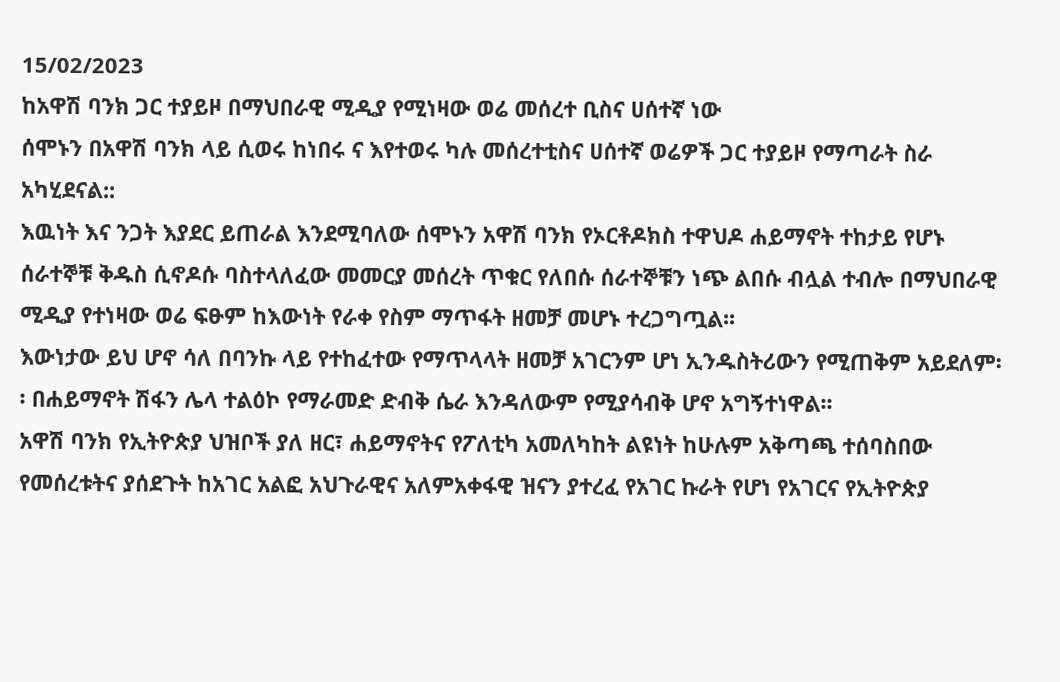15/02/2023
ከአዋሽ ባንክ ጋር ተያይዞ በማህበራዊ ሚዲያ የሚነዛው ወሬ መሰረተ ቢስና ሀሰተኛ ነው
ሰሞኑን በአዋሽ ባንክ ላይ ሲወሩ ከነበሩ ና እየተወሩ ካሉ መሰረተቲስና ሀሰተኛ ወሬዎች ጋር ተያይዞ የማጣራት ስራ አካሂደናል::
እዉነት እና ንጋት እያደር ይጠራል እንደሚባለው ሰሞኑን አዋሽ ባንክ የኦርቶዶክስ ተዋህዶ ሐይማኖት ተከታይ የሆኑ ሰራተኞቹ ቅዱስ ሲኖዶሱ ባስተላለፈው መመርያ መሰረት ጥቁር የለበሱ ሰራተኞቹን ነጭ ልበሱ ብሏል ተብሎ በማህበራዊ ሚዲያ የተነዛው ወሬ ፍፁም ከእውነት የራቀ የስም ማጥፋት ዘመቻ መሆኑ ተረጋግጧል፡፡
እውነታው ይህ ሆኖ ሳለ በባንኩ ላይ የተከፈተው የማጥላላት ዘመቻ አገርንም ሆነ ኢንዱስትሪውን የሚጠቅም አይደለም፡፡ በሐይማኖት ሽፋን ሌላ ተልዕኮ የማራመድ ድብቅ ሴራ እንዳለውም የሚያሳብቅ ሆኖ አግኝተነዋል፡፡
አዋሽ ባንክ የኢትዮጵያ ህዝቦች ያለ ዘር፣ ሐይማኖትና የፖለቲካ አመለካከት ልዩነት ከሁሉም አቅጣጫ ተሰባስበው የመሰረቱትና ያሰደጉት ከአገር አልፎ አህጉራዊና አለምአቀፋዊ ዝናን ያተረፈ የአገር ኩራት የሆነ የአገርና የኢትዮጵያ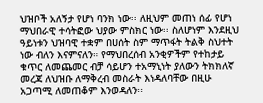ህዝቦች አለኝታ የሆነ ባንክ ነው፡፡ ለዚህም መጠነ ሰፊ የሆነ ማህበራዊ ተሳትፎው ህያው ምስክር ነው፡፡ ስለሆነም እንደዚህ ዓይነቱን ህዝባዊ ተቋም በሀሰት ስም ማጥፋት ትልቅ ስህተት ነው ብለን እናምናለን። የማህበረሰብ አንቂዎችም የተከታይ ቁጥር ለመጨመር ብቻ ሳይሆን ተአማኒነት ያለውን ትክክለኛ መረጃ ለህዝቡ ለማቅረብ መስራት እነዳለባቸው በዚሁ አጋጣሚ ለመጠቆም እንወዳለን፡፡